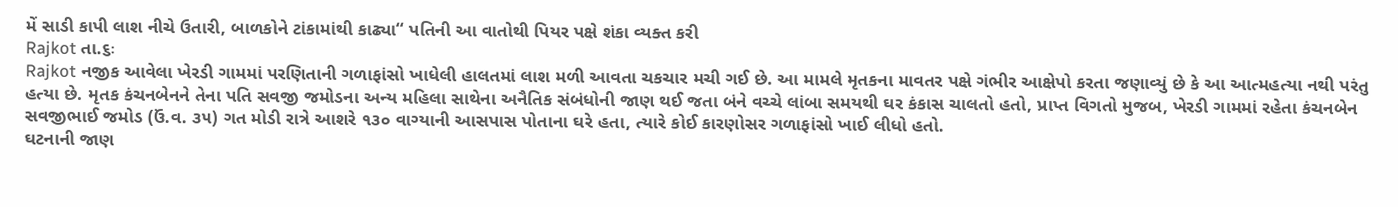મેં સાડી કાપી લાશ નીચે ઉતારી, બાળકોને ટાંકામાંથી કાઢ્યા‘‘ પતિની આ વાતોથી પિયર પક્ષે શંકા વ્યક્ત કરી
Rajkot તા.૬ઃ
Rajkot નજીક આવેલા ખેરડી ગામમાં પરણિતાની ગળાફાંસો ખાધેલી હાલતમાં લાશ મળી આવતા ચકચાર મચી ગઈ છે. આ મામલે મૃતકના માવતર પક્ષે ગંભીર આક્ષેપો કરતા જણાવ્યું છે કે આ આત્મહત્યા નથી પરંતુ હત્યા છે. મૃતક કંચનબેનને તેના પતિ સવજી જમોડના અન્ય મહિલા સાથેના અનૈતિક સંબંધોની જાણ થઈ જતા બંને વચ્ચે લાંબા સમયથી ઘર કંકાસ ચાલતો હતો, પ્રાપ્ત વિગતો મુજબ, ખેરડી ગામમાં રહેતા કંચનબેન સવજીભાઈ જમોડ (ઉં.વ. ૩૫) ગત મોડી રાત્રે આશરે ૧૩૦ વાગ્યાની આસપાસ પોતાના ઘરે હતા, ત્યારે કોઈ કારણોસર ગળાફાંસો ખાઈ લીધો હતો.
ઘટનાની જાણ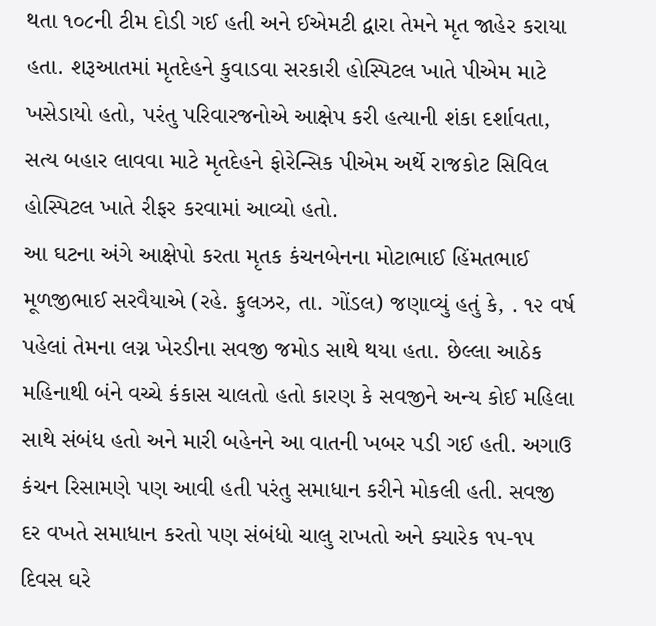થતા ૧૦૮ની ટીમ દોડી ગઈ હતી અને ઈએમટી દ્વારા તેમને મૃત જાહેર કરાયા હતા. શરૂઆતમાં મૃતદેહને કુવાડવા સરકારી હોસ્પિટલ ખાતે પીએમ માટે ખસેડાયો હતો, પરંતુ પરિવારજનોએ આક્ષેપ કરી હત્યાની શંકા દર્શાવતા, સત્ય બહાર લાવવા માટે મૃતદેહને ફોરેન્સિક પીએમ અર્થે રાજકોટ સિવિલ હોસ્પિટલ ખાતે રીફર કરવામાં આવ્યો હતો.
આ ઘટના અંગે આક્ષેપો કરતા મૃતક કંચનબેનના મોટાભાઈ હિંમતભાઈ મૂળજીભાઈ સરવૈયાએ (રહે. ફુલઝર, તા. ગોંડલ) જણાવ્યું હતું કે, . ૧૨ વર્ષ પહેલાં તેમના લગ્ન ખેરડીના સવજી જમોડ સાથે થયા હતા. છેલ્લા આઠેક મહિનાથી બંને વચ્ચે કંકાસ ચાલતો હતો કારણ કે સવજીને અન્ય કોઈ મહિલા સાથે સંબંધ હતો અને મારી બહેનને આ વાતની ખબર પડી ગઈ હતી. અગાઉ કંચન રિસામણે પણ આવી હતી પરંતુ સમાધાન કરીને મોકલી હતી. સવજી દર વખતે સમાધાન કરતો પણ સંબંધો ચાલુ રાખતો અને ક્યારેક ૧૫-૧૫ દિવસ ઘરે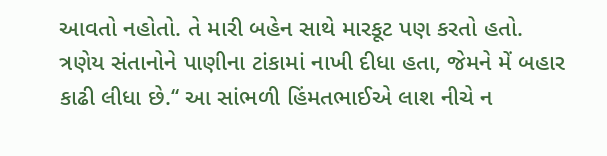આવતો નહોતો. તે મારી બહેન સાથે મારકૂટ પણ કરતો હતો.
ત્રણેય સંતાનોને પાણીના ટાંકામાં નાખી દીધા હતા, જેમને મેં બહાર કાઢી લીધા છે.‘‘ આ સાંભળી હિંમતભાઈએ લાશ નીચે ન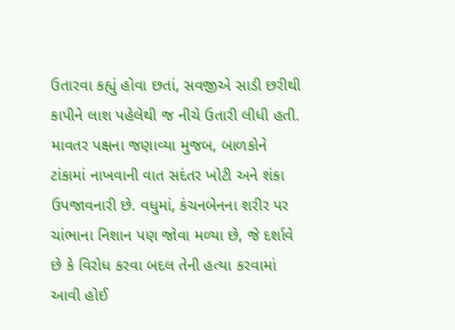ઉતારવા કહ્યું હોવા છતાં, સવજીએ સાડી છરીથી કાપીને લાશ પહેલેથી જ નીચે ઉતારી લીધી હતી. માવતર પક્ષના જણાવ્યા મુજબ, બાળકોને ટાંકામાં નાખવાની વાત સદંતર ખોટી અને શંકા ઉપજાવનારી છે. વધુમાં, કંચનબેનના શરીર પર ચાંભાના નિશાન પણ જોવા મળ્યા છે, જે દર્શાવે છે કે વિરોધ કરવા બદલ તેની હત્યા કરવામાં આવી હોઈ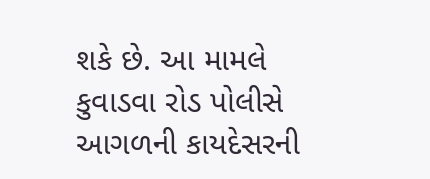શકે છે. આ મામલે કુવાડવા રોડ પોલીસે આગળની કાયદેસરની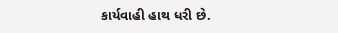કાર્યવાહી હાથ ધરી છે.